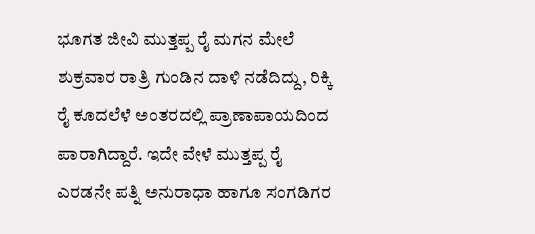ಭೂಗತ ಜೀವಿ ಮುತ್ತಪ್ಪ ರೈ ಮಗನ ಮೇಲೆ ಶುಕ್ರವಾರ ರಾತ್ರಿ ಗುಂಡಿನ ದಾಳಿ ನಡೆದಿದ್ದು, ರಿಕ್ಕಿ ರೈ ಕೂದಲೆಳೆ ಅಂತರದಲ್ಲಿ ಪ್ರಾಣಾಪಾಯದಿಂದ ಪಾರಾಗಿದ್ದಾರೆ. ಇದೇ ವೇಳೆ ಮುತ್ತಪ್ಪ ರೈ ಎರಡನೇ ಪತ್ನಿ ಅನುರಾಧಾ ಹಾಗೂ ಸಂಗಡಿಗರ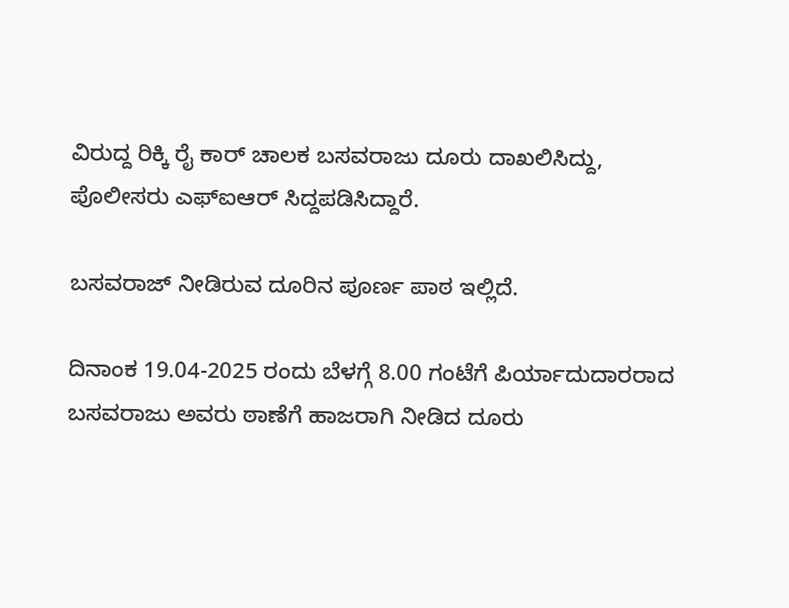ವಿರುದ್ದ ರಿಕ್ಕಿ ರೈ ಕಾರ್‌ ಚಾಲಕ ಬಸವರಾಜು ದೂರು ದಾಖಲಿಸಿದ್ದು, ಪೊಲೀಸರು ಎಫ್‌ಐಆರ್‌ ಸಿದ್ದಪಡಿಸಿದ್ದಾರೆ.

ಬಸವರಾಜ್‌ ನೀಡಿರುವ ದೂರಿನ ಪೂರ್ಣ ಪಾಠ ಇಲ್ಲಿದೆ.

ದಿನಾಂಕ 19.04-2025 ರಂದು ಬೆಳಗ್ಗೆ 8.00 ಗಂಟೆಗೆ ಪಿರ್ಯಾದುದಾರರಾದ ಬಸವರಾಜು ಅವರು ಠಾಣೆಗೆ ಹಾಜರಾಗಿ ನೀಡಿದ ದೂರು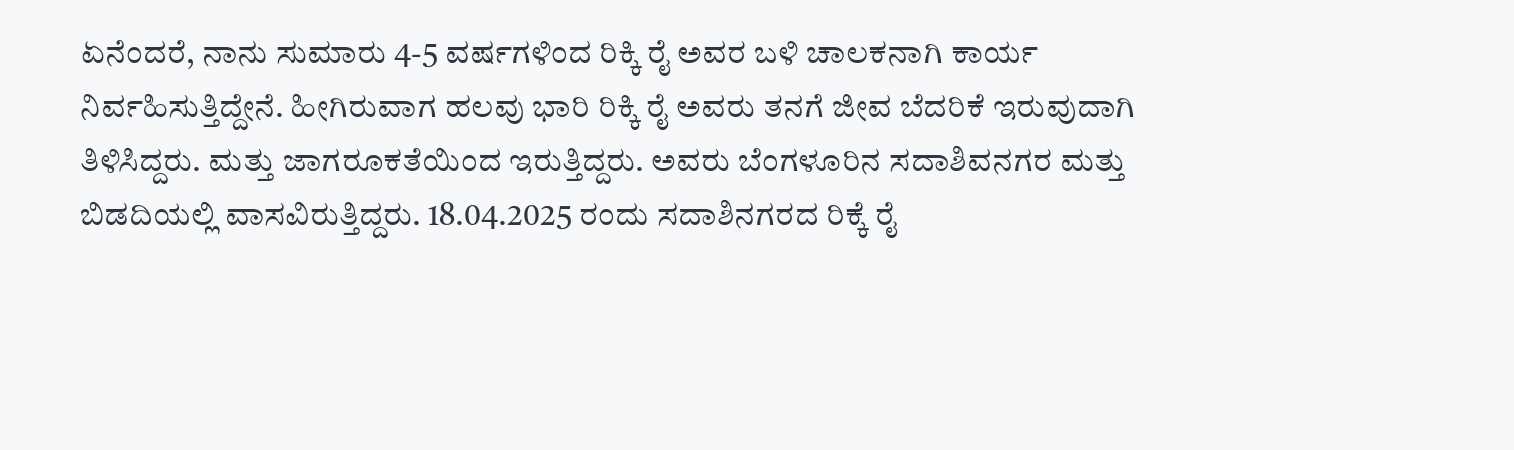ಏನೆಂದರೆ, ನಾನು ಸುಮಾರು 4-5 ವರ್ಷಗಳಿಂದ ರಿಕ್ಕಿ ರೈ ಅವರ ಬಳಿ ಚಾಲಕನಾಗಿ ಕಾರ್ಯ ನಿರ್ವಹಿಸುತ್ತಿದ್ದೇನೆ. ಹೀಗಿರುವಾಗ ಹಲವು ಭಾರಿ ರಿಕ್ಕಿ ರೈ ಅವರು ತನಗೆ ಜೀವ ಬೆದರಿಕೆ ಇರುವುದಾಗಿ ತಿಳಿಸಿದ್ದರು. ಮತ್ತು ಜಾಗರೂಕತೆಯಿಂದ ಇರುತ್ತಿದ್ದರು. ಅವರು ಬೆಂಗಳೂರಿನ ಸದಾಶಿವನಗರ ಮತ್ತು ಬಿಡದಿಯಲ್ಲಿ ವಾಸವಿರುತ್ತಿದ್ದರು. 18.04.2025 ರಂದು ಸದಾಶಿನಗರದ ರಿಕ್ಕೆ ರೈ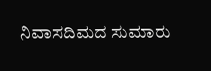ನಿವಾಸದಿಮದ ಸುಮಾರು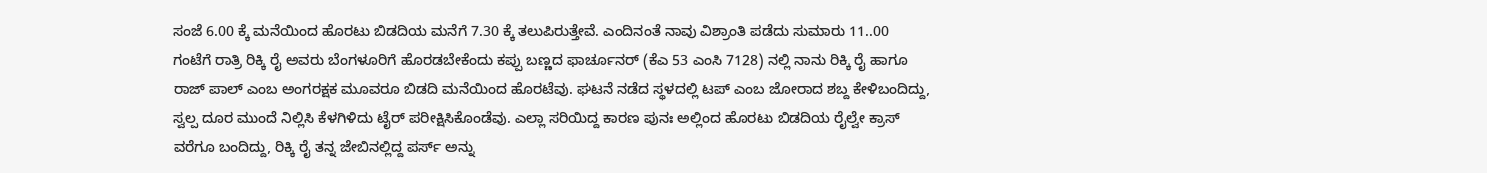ಸಂಜೆ 6.00 ಕ್ಕೆ ಮನೆಯಿಂದ ಹೊರಟು ಬಿಡದಿಯ ಮನೆಗೆ 7.30 ಕ್ಕೆ ತಲುಪಿರುತ್ತೇವೆ. ಎಂದಿನಂತೆ ನಾವು ವಿಶ್ರಾಂತಿ ಪಡೆದು ಸುಮಾರು 11..00 ಗಂಟೆಗೆ ರಾತ್ರಿ ರಿಕ್ಕಿ ರೈ ಅವರು ಬೆಂಗಳೂರಿಗೆ ಹೊರಡಬೇಕೆಂದು ಕಪ್ಪು ಬಣ್ಣದ ಫಾರ್ಚೂನರ್‌ (ಕೆಎ 53 ಎಂಸಿ 7128) ನಲ್ಲಿ ನಾನು ರಿಕ್ಕಿ ರೈ ಹಾಗೂ ರಾಜ್‌ ಪಾಲ್‌ ಎಂಬ ಅಂಗರಕ್ಷಕ ಮೂವರೂ ಬಿಡದಿ ಮನೆಯಿಂದ ಹೊರಟೆವು. ಘಟನೆ ನಡೆದ ಸ್ಥಳದಲ್ಲಿ ಟಪ್‌ ಎಂಬ ಜೋರಾದ ಶಬ್ದ ಕೇಳಿಬಂದಿದ್ದು, ಸ್ವಲ್ಪ ದೂರ ಮುಂದೆ ನಿಲ್ಲಿಸಿ ಕೆಳಗಿಳಿದು ಟೈರ್‌ ಪರೀಕ್ಷಿಸಿಕೊಂಡೆವು. ಎಲ್ಲಾ ಸರಿಯಿದ್ದ ಕಾರಣ ಪುನಃ ಅಲ್ಲಿಂದ ಹೊರಟು ಬಿಡದಿಯ ರೈಲ್ವೇ ಕ್ರಾಸ್‌ ವರೆಗೂ ಬಂದಿದ್ದು, ರಿಕ್ಕಿ ರೈ ತನ್ನ ಜೇಬಿನಲ್ಲಿದ್ದ ಪರ್ಸ್‌ ಅನ್ನು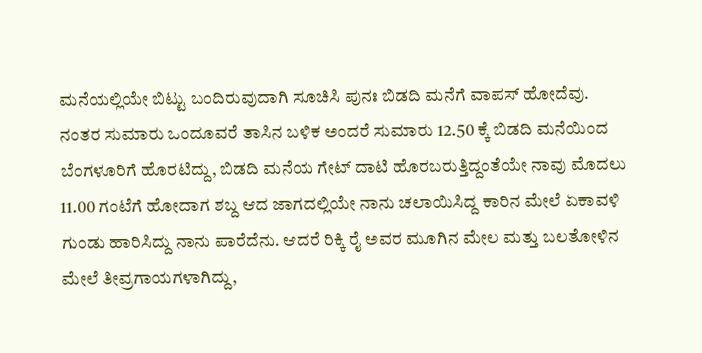ಮನೆಯಲ್ಲಿಯೇ ಬಿಟ್ಟು ಬಂದಿರುವುದಾಗಿ ಸೂಚಿಸಿ ಪುನಃ ಬಿಡದಿ ಮನೆಗೆ ವಾಪಸ್‌ ಹೋದೆವು. ನಂತರ ಸುಮಾರು ಒಂದೂವರೆ ತಾಸಿನ ಬಳಿಕ ಅಂದರೆ ಸುಮಾರು 12.50 ಕ್ಕೆ ಬಿಡದಿ ಮನೆಯಿಂದ ಬೆಂಗಳೂರಿಗೆ ಹೊರಟಿದ್ದು, ಬಿಡದಿ ಮನೆಯ ಗೇಟ್‌ ದಾಟಿ ಹೊರಬರುತ್ತಿದ್ದಂತೆಯೇ ನಾವು ಮೊದಲು 11.00 ಗಂಟೆಗೆ ಹೋದಾಗ ಶಬ್ದ ಆದ ಜಾಗದಲ್ಲಿಯೇ ನಾನು ಚಲಾಯಿಸಿದ್ದ ಕಾರಿನ ಮೇಲೆ ಏಕಾವಳಿ ಗುಂಡು ಹಾರಿಸಿದ್ದು ನಾನು ಪಾರೆದೆನು. ಆದರೆ ರಿಕ್ಕಿ ರೈ ಅವರ ಮೂಗಿನ ಮೇಲ ಮತ್ತು ಬಲತೋಳಿನ ಮೇಲೆ ತೀವ್ರಗಾಯಗಳಾಗಿದ್ದು,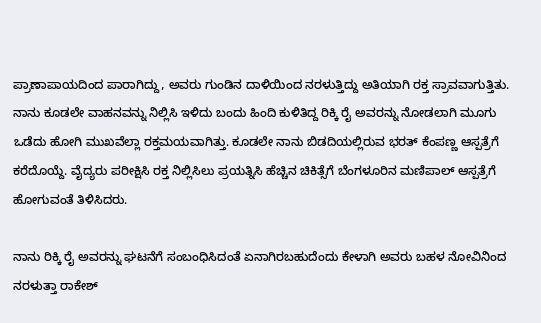ಪ್ರಾಣಾಪಾಯದಿಂದ ಪಾರಾಗಿದ್ದು, ಅವರು ಗುಂಡಿನ ದಾಳಿಯಿಂದ ನರಳುತ್ತಿದ್ದು ಅತಿಯಾಗಿ ರಕ್ತ ಸ್ರಾವವಾಗುತ್ತಿತು. ನಾನು ಕೂಡಲೇ ವಾಹನವನ್ನು ನಿಲ್ಲಿಸಿ ಇಳಿದು ಬಂದು ಹಿಂದಿ ಕುಳಿತಿದ್ದ ರಿಕ್ಕಿ ರೈ ಅವರನ್ನು ನೋಡಲಾಗಿ ಮೂಗು ಒಡೆದು ಹೋಗಿ ಮುಖವೆಲ್ಲಾ ರಕ್ತಮಯವಾಗಿತ್ತು. ಕೂಡಲೇ ನಾನು ಬಿಡದಿಯಲ್ಲಿರುವ ಭರತ್‌ ಕೆಂಪಣ್ಣ ಆಸ್ಪತ್ರೆಗೆ ಕರೆದೊಯ್ದೆ. ವೈದ್ಯರು ಪರೀಕ್ಷಿಸಿ ರಕ್ತ ನಿಲ್ಲಿಸಿಲು ಪ್ರಯತ್ನಿಸಿ ಹೆಚ್ಚಿನ ಚಿಕಿತ್ಸೆಗೆ ಬೆಂಗಳೂರಿನ ಮಣಿಪಾಲ್‌ ಆಸ್ಪತ್ರೆಗೆ ಹೋಗುವಂತೆ ತಿಳಿಸಿದರು.

ನಾನು ರಿಕ್ಕಿ ರೈ ಅವರನ್ನು ಘಟನೆಗೆ ಸಂಬಂಧಿಸಿದಂತೆ ಏನಾಗಿರಬಹುದೆಂದು ಕೇಳಾಗಿ ಅವರು ಬಹಳ ನೋವಿನಿಂದ ನರಳುತ್ತಾ ರಾಕೇಶ್‌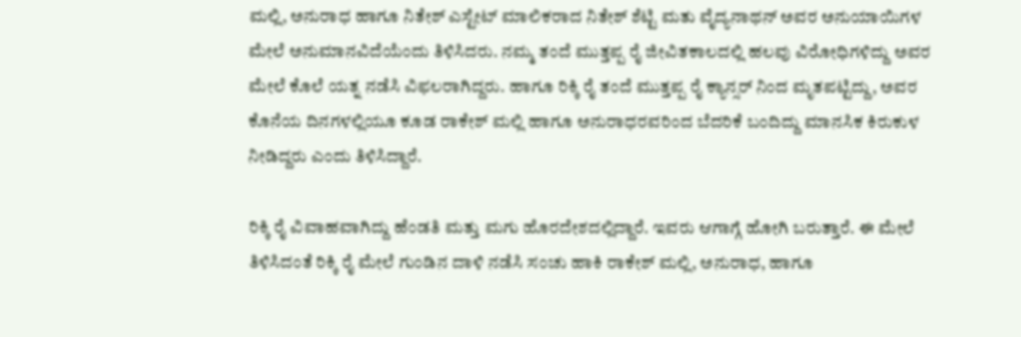ಮಲ್ಲಿ, ಅನುರಾಧ ಹಾಗೂ ನಿತೇಶ್‌ ಎಸ್ಟೇಟ್‌ ಮಾಲಿಕರಾದ ನಿತೇಶ್‌ ಶೆಟ್ಟಿ ಮತು ವೈದ್ಯನಾಥನ್‌ ಅವರ ಅನುಯಾಯಿಗಳ ಮೇಲೆ ಅನುಮಾನವಿದೆಯೆಂದು ತಿಳಿಸಿದರು. ನಮ್ಮ ತಂದೆ ಮುತ್ತಪ್ಪ ರೈ ಜೀವಿತಕಾಲದಲ್ಲಿ ಹಲವು ವಿರೋಧಿಗಳಿದ್ದು ಅವರ ಮೇಲೆ ಕೊಲೆ ಯತ್ನ ನಡೆಸಿ ವಿಫಲರಾಗಿದ್ದರು. ಹಾಗೂ ರಿಕ್ಕಿ ರೈ ತಂದೆ ಮುತ್ತಪ್ಪ ರೈ ಕ್ಯಾನ್ಸರ್‌ ನಿಂದ ಮೃತಪಟ್ಟಿದ್ದು, ಅವರ ಕೊನೆಯ ದಿನಗಳಲ್ಲಿಯೂ ಕೂಡ ರಾಕೇಶ್‌ ಮಲ್ಲಿ ಹಾಗೂ ಅನುರಾಧರವರಿಂದ ಬೆದರಿಕೆ ಬಂದಿದ್ದು ಮಾನಸಿಕ ಕಿರುಕುಳ ನೀಡಿದ್ದರು ಎಂದು ತಿಳಿಸಿದ್ದಾರೆ.

ರಿಕ್ಕಿ ರೈ ವಿವಾಹವಾಗಿದ್ದು ಹೆಂಡತಿ ಮತ್ತು ಮಗು ಹೊರದೇಶದಲ್ಲಿದ್ದಾರೆ. ಇವರು ಆಗಾಗ್ಗೆ ಹೋಗಿ ಬರುತ್ತಾರೆ. ಈ ಮೇಲೆ ತಿಳಿಸಿದಂತೆ ರಿಕ್ಕಿ ರೈ ಮೇಲೆ ಗುಂಡಿನ ದಾಳಿ ನಡೆಸಿ ಸಂಚು ಹಾಕಿ ರಾಕೇಶ್‌ ಮಲ್ಲಿ, ಅನುರಾಧ, ಹಾಗೂ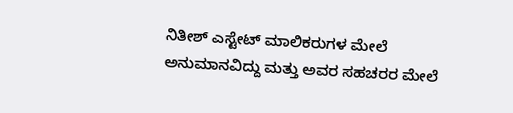ನಿತೀಶ್‌ ಎಸ್ಟೇಟ್‌ ಮಾಲಿಕರುಗಳ ಮೇಲೆ ಅನುಮಾನವಿದ್ದು ಮತ್ತು ಅವರ ಸಹಚರರ ಮೇಲೆ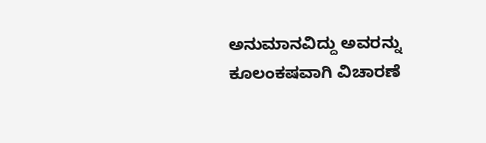ಅನುಮಾನವಿದ್ದು ಅವರನ್ನು ಕೂಲಂಕಷವಾಗಿ ವಿಚಾರಣೆ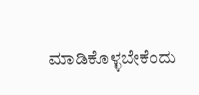ಮಾಡಿಕೊಳ್ಳಬೇಕೆಂದು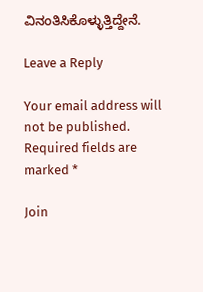ವಿನಂತಿಸಿಕೊಳ್ಳುತ್ತಿದ್ದೇನೆ.

Leave a Reply

Your email address will not be published. Required fields are marked *

Join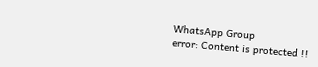WhatsApp Group
error: Content is protected !!